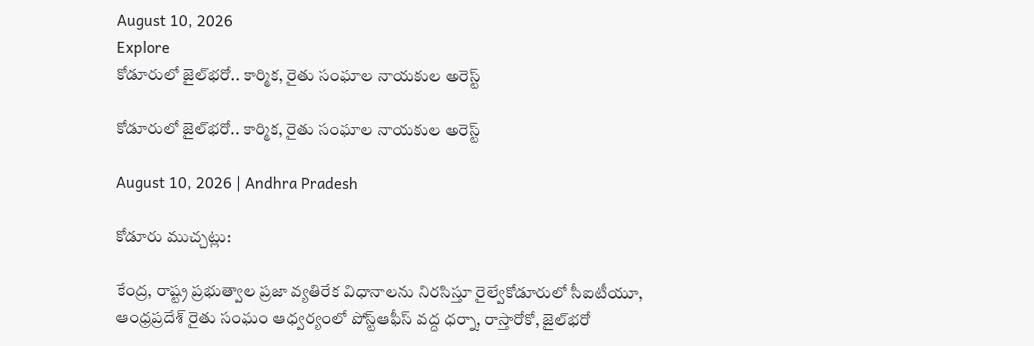August 10, 2026
Explore
కోడూరులో జైల్‌భరో.. కార్మిక, రైతు సంఘాల నాయకుల అరెస్ట్

కోడూరులో జైల్‌భరో.. కార్మిక, రైతు సంఘాల నాయకుల అరెస్ట్

August 10, 2026 | Andhra Pradesh

కోడూరు ముచ్చట్లు:

కేంద్ర, రాష్ట్ర ప్రభుత్వాల ప్రజా వ్యతిరేక విధానాలను నిరసిస్తూ రైల్వేకోడూరులో సీఐటీయూ, ఆంధ్రప్రదేశ్ రైతు సంఘం ఆధ్వర్యంలో పోస్ట్‌ఆఫీస్ వద్ద ధర్నా, రాస్తారోకో, జైల్‌భరో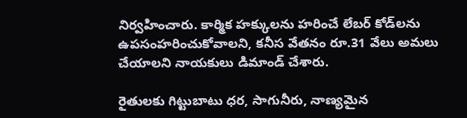నిర్వహించారు. కార్మిక హక్కులను హరించే లేబర్ కోడ్‌లను ఉపసంహరించుకోవాలని, కనీస వేతనం రూ.31 వేలు అమలు చేయాలని నాయకులు డిమాండ్ చేశారు.

రైతులకు గిట్టుబాటు ధర, సాగునీరు, నాణ్యమైన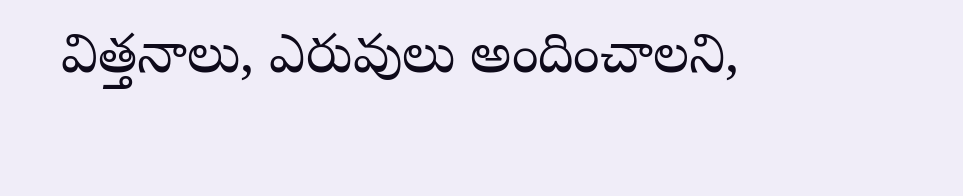విత్తనాలు, ఎరువులు అందించాలని,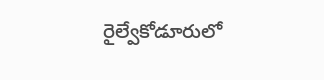రైల్వేకోడూరులో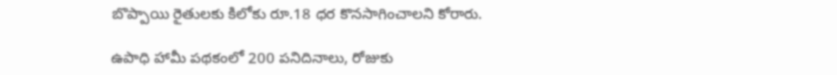బొప్పాయి రైతులకు కిలోకు రూ.18 ధర కొనసాగించాలని కోరారు.

ఉపాధి హామీ పథకంలో 200 పనిదినాలు, రోజుకు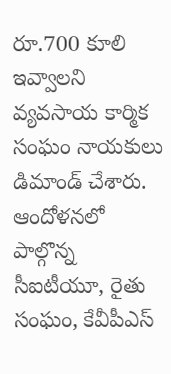రూ.700 కూలి ఇవ్వాలని వ్యవసాయ కార్మిక సంఘం నాయకులు డిమాండ్ చేశారు. ఆందోళనలో పాల్గొన్న సీఐటీయూ, రైతు సంఘం, కేవీపీఎస్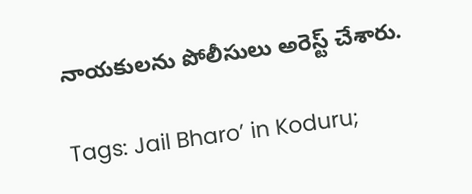నాయకులను పోలీసులు అరెస్ట్ చేశారు.

Tags: Jail Bharo’ in Koduru;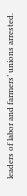leaders of labor and farmers’ unions arrested.